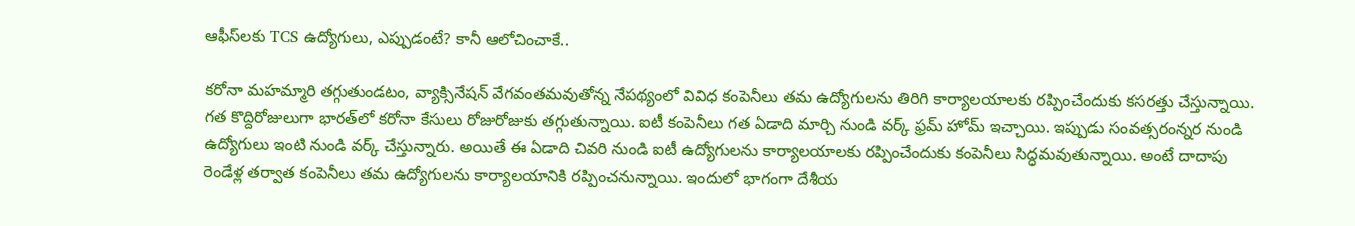ఆఫీస్‌లకు TCS ఉద్యోగులు, ఎప్పుడంటే? కానీ ఆలోచించాకే..

కరోనా మహమ్మారి తగ్గుతుండటం, వ్యాక్సినేషన్ వేగవంతమవుతోన్న నేపథ్యంలో వివిధ కంపెనీలు తమ ఉద్యోగులను తిరిగి కార్యాలయాలకు రప్పించేందుకు కసరత్తు చేస్తున్నాయి. గత కొద్దిరోజులుగా భారత్‌లో కరోనా కేసులు రోజురోజుకు తగ్గుతున్నాయి. ఐటీ కంపెనీలు గత ఏడాది మార్చి నుండి వర్క్ ఫ్రమ్ హోమ్ ఇచ్చాయి. ఇప్పుడు సంవత్సరంన్నర నుండి ఉద్యోగులు ఇంటి నుండి వర్క్ చేస్తున్నారు. అయితే ఈ ఏడాది చివరి నుండి ఐటీ ఉద్యోగులను కార్యాలయాలకు రప్పించేందుకు కంపెనీలు సిద్ధమవుతున్నాయి. అంటే దాదాపు రెండేళ్ల తర్వాత కంపెనీలు తమ ఉద్యోగులను కార్యాలయానికి రప్పించనున్నాయి. ఇందులో భాగంగా దేశీయ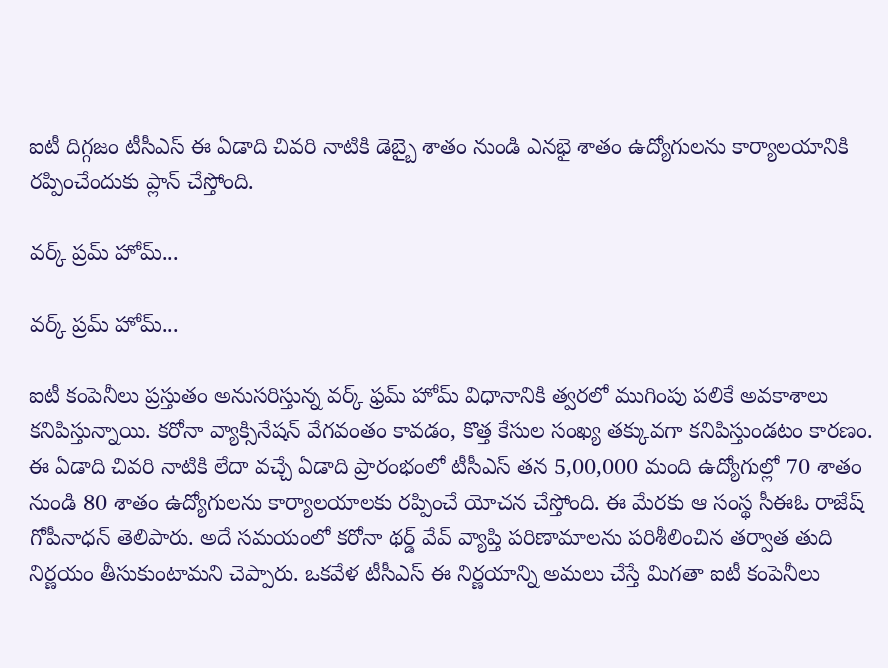ఐటీ దిగ్గజం టీసీఎస్ ఈ ఏడాది చివరి నాటికి డెబ్బై శాతం నుండి ఎనభై శాతం ఉద్యోగులను కార్యాలయానికి రప్పించేందుకు ప్లాన్ చేస్తోంది.

వర్క్ ప్రమ్ హోమ్...

వర్క్ ప్రమ్ హోమ్...

ఐటీ కంపెనీలు ప్రస్తుతం అనుసరిస్తున్న వర్క్ ఫ్రమ్ హోమ్ విధానానికి త్వరలో ముగింపు పలికే అవకాశాలు కనిపిస్తున్నాయి. కరోనా వ్యాక్సినేషన్ వేగవంతం కావడం, కొత్త కేసుల సంఖ్య తక్కువగా కనిపిస్తుండటం కారణం. ఈ ఏడాది చివరి నాటికి లేదా వచ్చే ఏడాది ప్రారంభంలో టీసీఎస్ తన 5,00,000 మంది ఉద్యోగుల్లో 70 శాతం నుండి 80 శాతం ఉద్యోగులను కార్యాలయాలకు రప్పించే యోచన చేస్తోంది. ఈ మేరకు ఆ సంస్థ సీఈఓ రాజేష్ గోపీనాధన్ తెలిపారు. అదే సమయంలో కరోనా థర్డ్ వేవ్ వ్యాప్తి పరిణామాలను పరిశీలించిన తర్వాత తుది నిర్ణయం తీసుకుంటామని చెప్పారు. ఒకవేళ టీసీఎస్ ఈ నిర్ణయాన్ని అమలు చేస్తే మిగతా ఐటీ కంపెనీలు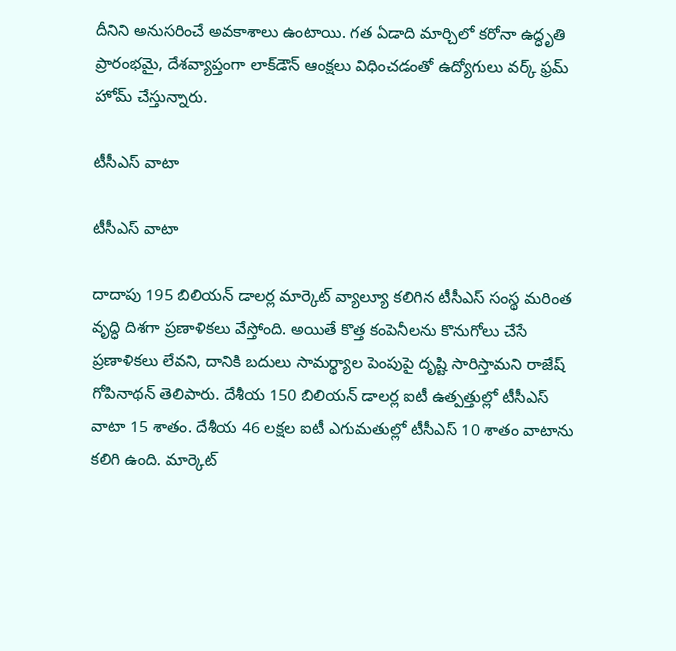దీనిని అనుసరించే అవకాశాలు ఉంటాయి. గత ఏడాది మార్చిలో కరోనా ఉద్ధృతి ప్రారంభమై, దేశవ్యాప్తంగా లాక్‌డౌన్ ఆంక్షలు విధించడంతో ఉద్యోగులు వర్క్ ఫ్రమ్ హోమ్ చేస్తున్నారు.

టీసీఎస్ వాటా

టీసీఎస్ వాటా

దాదాపు 195 బిలియన్ డాలర్ల మార్కెట్ వ్యాల్యూ కలిగిన టీసీఎస్ సంస్థ మరింత వృద్ధి దిశగా ప్రణాళికలు వేస్తోంది. అయితే కొత్త కంపెనీలను కొనుగోలు చేసే ప్రణాళికలు లేవని, దానికి బదులు సామర్థ్యాల పెంపుపై దృష్టి సారిస్తామని రాజేష్ గోపినాథన్ తెలిపారు. దేశీయ 150 బిలియన్ డాలర్ల ఐటీ ఉత్పత్తుల్లో టీసీఎస్ వాటా 15 శాతం. దేశీయ 46 లక్షల ఐటీ ఎగుమతుల్లో టీసీఎస్ 10 శాతం వాటాను కలిగి ఉంది. మార్కెట్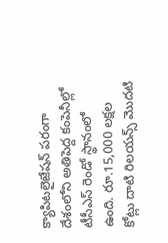క్యాపిటలైజేషన్ పరంగా దేశంలోని అతిపెద్ద కంపెనీల్లో టీసీఎస్ రెండో స్థానంలో ఉంది. రూ.15,000 లక్షల కోట్లు దాటి రిలయన్స్ మొదటి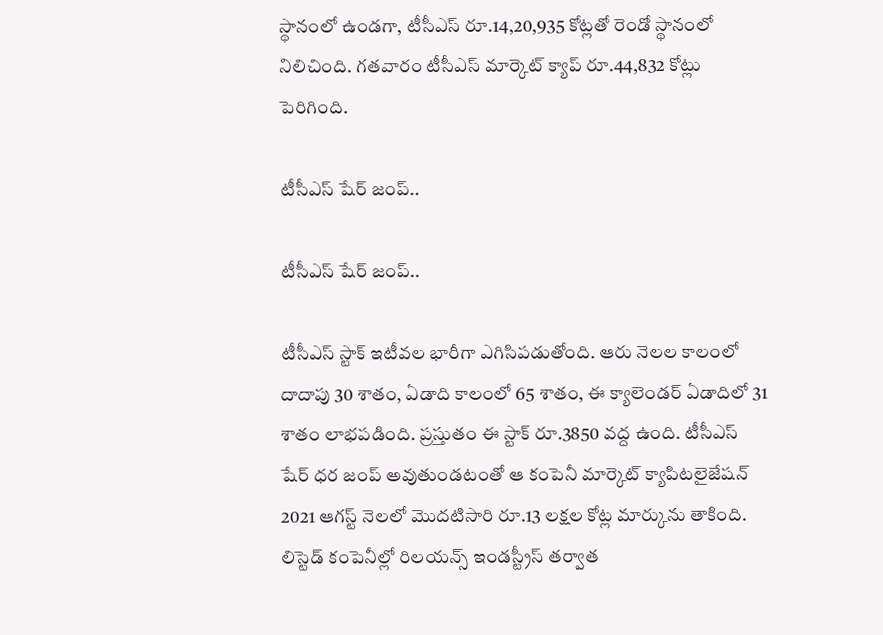స్థానంలో ఉండగా, టీసీఎస్ రూ.14,20,935 కోట్లతో రెండో స్థానంలో నిలిచింది. గతవారం టీసీఎస్ మార్కెట్ క్యాప్ రూ.44,832 కోట్లు పెరిగింది.

టీసీఎస్ షేర్ జంప్..

టీసీఎస్ షేర్ జంప్..

టీసీఎస్ స్టాక్ ఇటీవల భారీగా ఎగిసిపడుతోంది. ఆరు నెలల కాలంలో దాదాపు 30 శాతం, ఏడాది కాలంలో 65 శాతం, ఈ క్యాలెండర్ ఏడాదిలో 31 శాతం లాభపడింది. ప్రస్తుతం ఈ స్టాక్ రూ.3850 వద్ద ఉంది. టీసీఎస్ షేర్ ధర జంప్ అవుతుండటంతో ఆ కంపెనీ మార్కెట్ క్యాపిటలైజేషన్ 2021 ఆగస్ట్ నెలలో మొదటిసారి రూ.13 లక్షల కోట్ల మార్కును తాకింది. లిస్టెడ్ కంపెనీల్లో రిలయన్స్ ఇండస్ట్రీస్ తర్వాత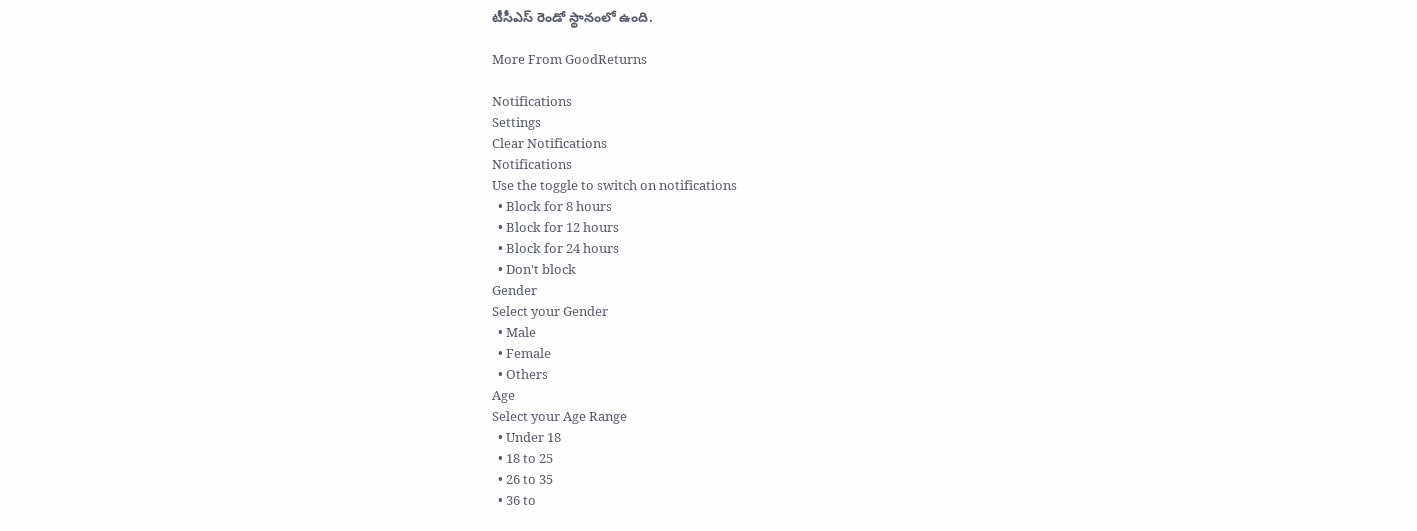టీసీఎస్ రెండో స్థానంలో ఉంది.

More From GoodReturns

Notifications
Settings
Clear Notifications
Notifications
Use the toggle to switch on notifications
  • Block for 8 hours
  • Block for 12 hours
  • Block for 24 hours
  • Don't block
Gender
Select your Gender
  • Male
  • Female
  • Others
Age
Select your Age Range
  • Under 18
  • 18 to 25
  • 26 to 35
  • 36 to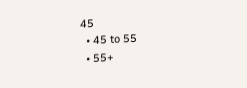45
  • 45 to 55
  • 55+